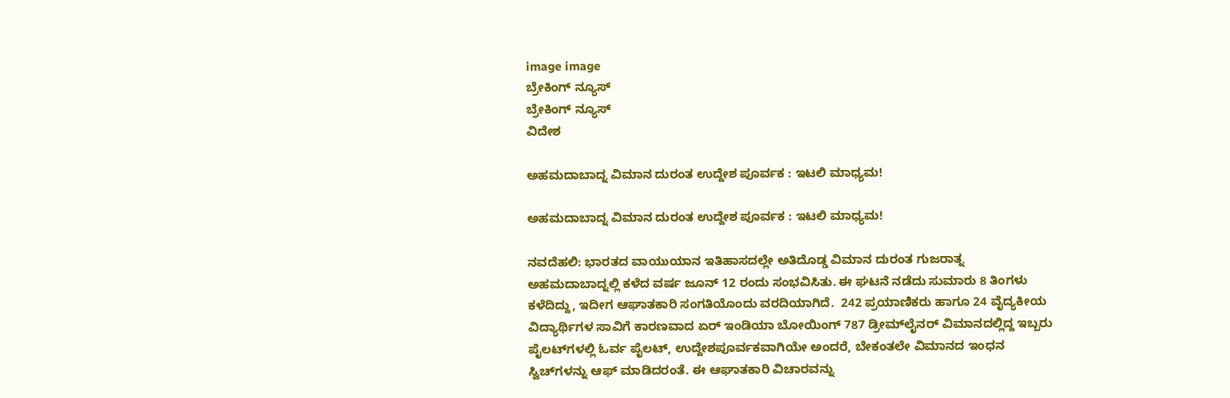image image
ಬ್ರೇಕಿಂಗ್ ನ್ಯೂಸ್
ಬ್ರೇಕಿಂಗ್ ನ್ಯೂಸ್
ವಿದೇಶ

ಅಹಮದಾಬಾದ್ನ ವಿಮಾನ ದುರಂತ ಉದ್ದೇಶ ಪೂರ್ವಕ : ಇಟಲಿ ಮಾಧ್ಯಮ!

ಅಹಮದಾಬಾದ್ನ ವಿಮಾನ ದುರಂತ ಉದ್ದೇಶ ಪೂರ್ವಕ : ಇಟಲಿ ಮಾಧ್ಯಮ!

ನವದೆಹಲಿ: ಭಾರತದ ವಾಯುಯಾನ ಇತಿಹಾಸದಲ್ಲೇ ಅತಿದೊಡ್ಡ ವಿಮಾನ ದುರಂತ ಗುಜರಾತ್ನ ಅಹಮದಾಬಾದ್ನಲ್ಲಿ ಕಳೆದ ವರ್ಷ ಜೂನ್ 12 ರಂದು ಸಂಭವಿಸಿತು. ಈ ಘಟನೆ ನಡೆದು ಸುಮಾರು 8 ತಿಂಗಳು ಕಳೆದಿದ್ದು, ಇದೀಗ ಆಘಾತಕಾರಿ ಸಂಗತಿಯೊಂದು ವರದಿಯಾಗಿದೆ.  242 ಪ್ರಯಾಣಿಕರು ಹಾಗೂ 24 ವೈದ್ಯಕೀಯ ವಿದ್ಯಾರ್ಥಿಗಳ ಸಾವಿಗೆ ಕಾರಣವಾದ ಏರ್ ಇಂಡಿಯಾ ಬೋಯಿಂಗ್ 787 ಡ್ರೀಮ್‌ಲೈನರ್ ವಿಮಾನದಲ್ಲಿದ್ದ ಇಬ್ಬರು ಪೈಲಟ್‌ಗಳಲ್ಲಿ ಓರ್ವ ಪೈಲಟ್, ಉದ್ದೇಶಪೂರ್ವಕವಾಗಿಯೇ ಅಂದರೆ, ಬೇಕಂತಲೇ ವಿಮಾನದ ಇಂಧನ ಸ್ವಿಚ್‌ಗಳನ್ನು ಆಫ್ ಮಾಡಿದರಂತೆ. ಈ ಆಘಾತಕಾರಿ ವಿಚಾರವನ್ನು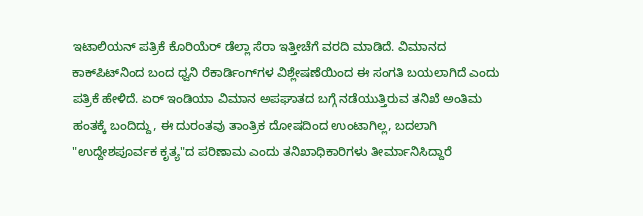ಇಟಾಲಿಯನ್ ಪತ್ರಿಕೆ ಕೊರಿಯೆರ್ ಡೆಲ್ಲಾ ಸೆರಾ ಇತ್ತೀಚೆಗೆ ವರದಿ ಮಾಡಿದೆ. ವಿಮಾನದ ಕಾಕ್‌ಪಿಟ್‌ನಿಂದ ಬಂದ ಧ್ವನಿ ರೆಕಾರ್ಡಿಂಗ್‌ಗಳ ವಿಶ್ಲೇಷಣೆಯಿಂದ ಈ ಸಂಗತಿ ಬಯಲಾಗಿದೆ ಎಂದು ಪತ್ರಿಕೆ ಹೇಳಿದೆ. ಏರ್ ಇಂಡಿಯಾ ವಿಮಾನ ಅಪಘಾತದ ಬಗ್ಗೆ ನಡೆಯುತ್ತಿರುವ ತನಿಖೆ ಅಂತಿಮ ಹಂತಕ್ಕೆ ಬಂದಿದ್ದು, ಈ ದುರಂತವು ತಾಂತ್ರಿಕ ದೋಷದಿಂದ ಉಂಟಾಗಿಲ್ಲ, ಬದಲಾಗಿ "ಉದ್ದೇಶಪೂರ್ವಕ ಕೃತ್ಯ"ದ ಪರಿಣಾಮ ಎಂದು ತನಿಖಾಧಿಕಾರಿಗಳು ತೀರ್ಮಾನಿಸಿದ್ದಾರೆ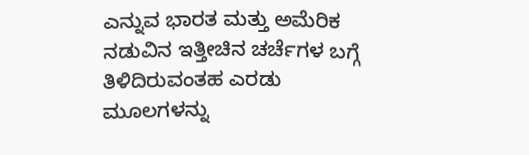ಎನ್ನುವ ಭಾರತ ಮತ್ತು ಅಮೆರಿಕ ನಡುವಿನ ಇತ್ತೀಚಿನ ಚರ್ಚೆಗಳ ಬಗ್ಗೆ ತಿಳಿದಿರುವಂತಹ ಎರಡು ಮೂಲಗಳನ್ನು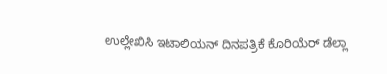ಉಲ್ಲೇಖಿಸಿ ಇಟಾಲಿಯನ್ ದಿನಪತ್ರಿಕೆ ಕೊರಿಯೆರ್ ಡೆಲ್ಲಾ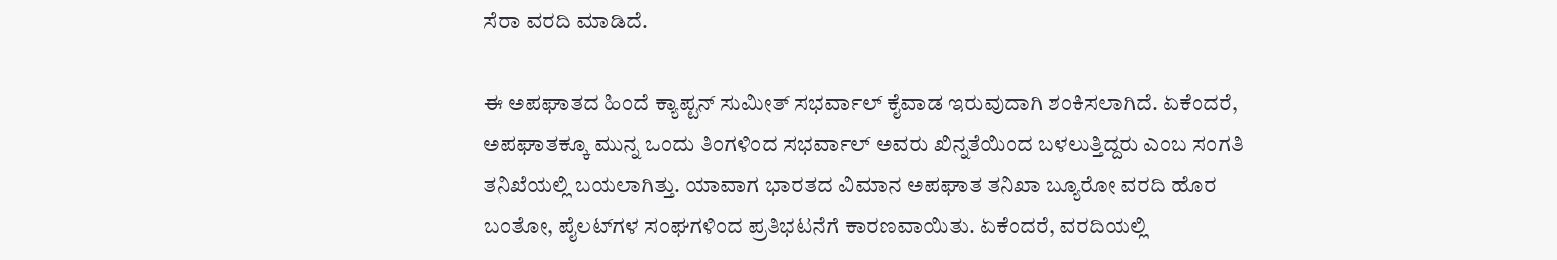ಸೆರಾ ವರದಿ ಮಾಡಿದೆ.

ಈ ಅಪಘಾತದ ಹಿಂದೆ ಕ್ಯಾಪ್ಟನ್ ಸುಮೀತ್ ಸಭರ್ವಾಲ್ ಕೈವಾಡ ಇರುವುದಾಗಿ ಶಂಕಿಸಲಾಗಿದೆ. ಏಕೆಂದರೆ, ಅಪಘಾತಕ್ಕೂ ಮುನ್ನ ಒಂದು ತಿಂಗಳಿಂದ ಸಭರ್ವಾಲ್ ಅವರು ಖಿನ್ನತೆಯಿಂದ ಬಳಲುತ್ತಿದ್ದರು ಎಂಬ ಸಂಗತಿ ತನಿಖೆಯಲ್ಲಿ ಬಯಲಾಗಿತ್ತು. ಯಾವಾಗ ಭಾರತದ ವಿಮಾನ ಅಪಘಾತ ತನಿಖಾ ಬ್ಯೂರೋ ವರದಿ ಹೊರ ಬಂತೋ, ಪೈಲಟ್‌ಗಳ ಸಂಘಗಳಿಂದ ಪ್ರತಿಭಟನೆಗೆ ಕಾರಣವಾಯಿತು. ಏಕೆಂದರೆ, ವರದಿಯಲ್ಲಿ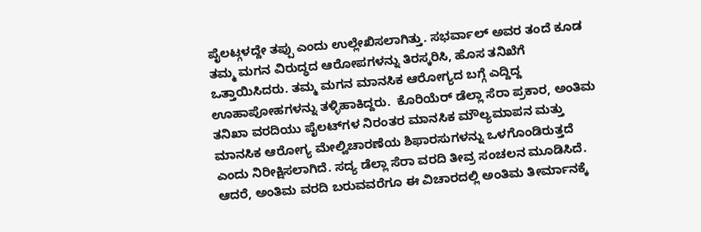ಪೈಲಟ್ಗಳದ್ದೇ ತಪ್ಪು ಎಂದು ಉಲ್ಲೇಖಿಸಲಾಗಿತ್ತು. ಸಭರ್ವಾಲ್ ಅವರ ತಂದೆ ಕೂಡ ತಮ್ಮ ಮಗನ ವಿರುದ್ಧದ ಆರೋಪಗಳನ್ನು ತಿರಸ್ಕರಿಸಿ, ಹೊಸ ತನಿಖೆಗೆ ಒತ್ತಾಯಿಸಿದರು. ತಮ್ಮ ಮಗನ ಮಾನಸಿಕ ಆರೋಗ್ಯದ ಬಗ್ಗೆ ಎದ್ದಿದ್ದ ಊಹಾಪೋಹಗಳನ್ನು ತಳ್ಳಿಹಾಕಿದ್ದರು.  ಕೊರಿಯೆರ್ ಡೆಲ್ಲಾ ಸೆರಾ ಪ್ರಕಾರ, ಅಂತಿಮ ತನಿಖಾ ವರದಿಯು ಪೈಲಟ್‌ಗಳ ನಿರಂತರ ಮಾನಸಿಕ ಮೌಲ್ಯಮಾಪನ ಮತ್ತು ಮಾನಸಿಕ ಆರೋಗ್ಯ ಮೇಲ್ವಿಚಾರಣೆಯ ಶಿಫಾರಸುಗಳನ್ನು ಒಳಗೊಂಡಿರುತ್ತದೆ ಎಂದು ನಿರೀಕ್ಷಿಸಲಾಗಿದೆ. ಸದ್ಯ ಡೆಲ್ಲಾ ಸೆರಾ ವರದಿ ತೀವ್ರ ಸಂಚಲನ ಮೂಡಿಸಿದೆ. ಆದರೆ, ಅಂತಿಮ ವರದಿ ಬರುವವರೆಗೂ ಈ ವಿಚಾರದಲ್ಲಿ ಅಂತಿಮ ತೀರ್ಮಾನಕ್ಕೆ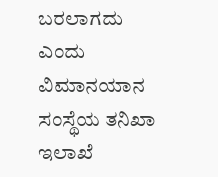ಬರಲಾಗದು ಎಂದು ವಿಮಾನಯಾನ ಸಂಸ್ಥೆಯ ತನಿಖಾ ಇಲಾಖೆ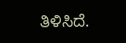ತಿಳಿಸಿದೆ.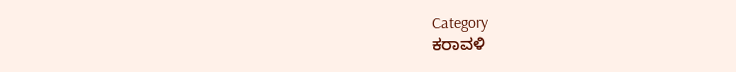Category
ಕರಾವಳಿ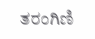ತರಂಗಿಣಿ